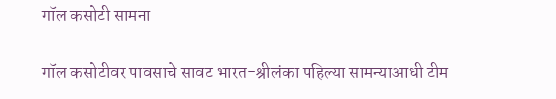गॉल कसोटी सामना

गॉल कसोटीवर पावसाचे सावट भारत-श्रीलंका पहिल्या सामन्याआधी टीम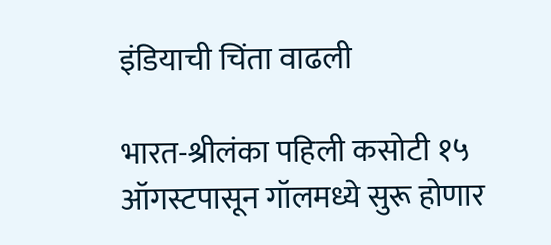इंडियाची चिंता वाढली

भारत-श्रीलंका पहिली कसोटी १५ ऑगस्टपासून गॉलमध्ये सुरू होणार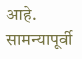आहे. सामन्यापूर्वी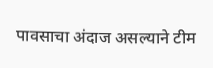पावसाचा अंदाज असल्याने टीम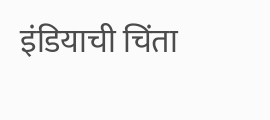इंडियाची चिंता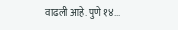वाढली आहे. पुणे १४...